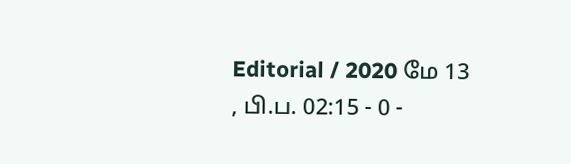Editorial / 2020 மே 13 , பி.ப. 02:15 - 0 -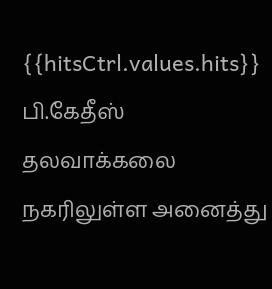{{hitsCtrl.values.hits}}
பி.கேதீஸ்
தலவாக்கலை நகரிலுள்ள அனைத்து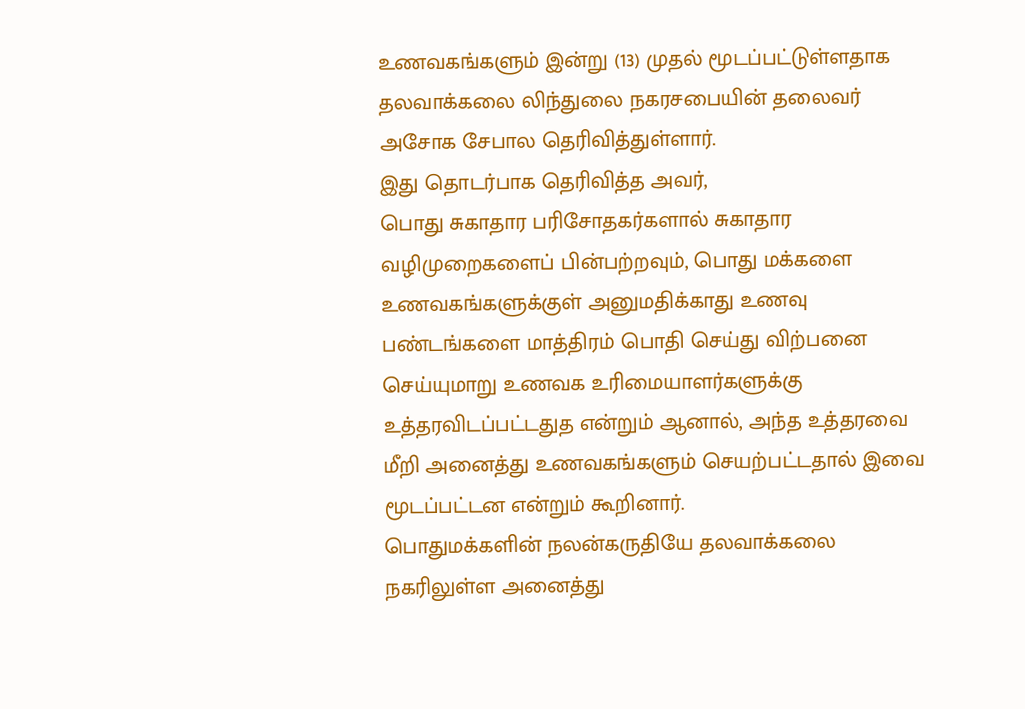உணவகங்களும் இன்று (13) முதல் மூடப்பட்டுள்ளதாக தலவாக்கலை லிந்துலை நகரசபையின் தலைவர் அசோக சேபால தெரிவித்துள்ளார்.
இது தொடர்பாக தெரிவித்த அவர்,
பொது சுகாதார பரிசோதகர்களால் சுகாதார வழிமுறைகளைப் பின்பற்றவும், பொது மக்களை உணவகங்களுக்குள் அனுமதிக்காது உணவு பண்டங்களை மாத்திரம் பொதி செய்து விற்பனை செய்யுமாறு உணவக உரிமையாளர்களுக்கு உத்தரவிடப்பட்டதுத என்றும் ஆனால், அந்த உத்தரவை மீறி அனைத்து உணவகங்களும் செயற்பட்டதால் இவை மூடப்பட்டன என்றும் கூறினார்.
பொதுமக்களின் நலன்கருதியே தலவாக்கலை நகரிலுள்ள அனைத்து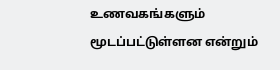உணவகங்களும் மூடப்பட்டுள்ளன என்றும்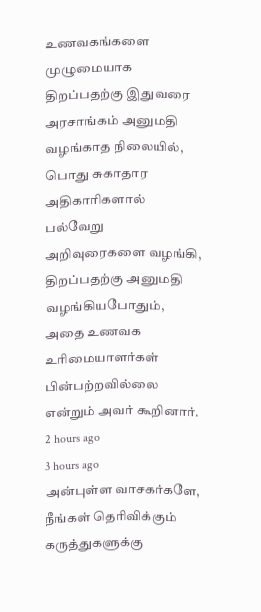உணவகங்களை முழுமையாக திறப்பதற்கு இதுவரை அரசாங்கம் அனுமதி வழங்காத நிலையில், பொது சுகாதார அதிகாரிகளால் பல்வேறு அறிவுரைகளை வழங்கி, திறப்பதற்கு அனுமதி வழங்கியபோதும், அதை உணவக உரிமையாளர்கள் பின்பற்றவில்லை என்றும் அவர் கூறினார்.
2 hours ago
3 hours ago
அன்புள்ள வாசகர்களே,
நீங்கள் தெரிவிக்கும் கருத்துகளுக்கு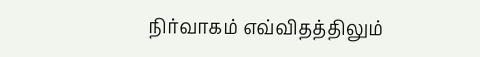நிர்வாகம் எவ்விதத்திலும்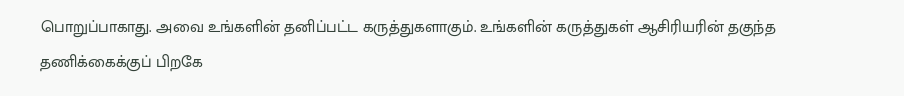பொறுப்பாகாது. அவை உங்களின் தனிப்பட்ட கருத்துகளாகும். உங்களின் கருத்துகள் ஆசிரியரின் தகுந்த தணிக்கைக்குப் பிறகே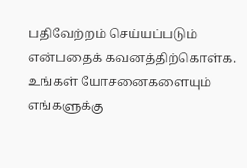பதிவேற்றம் செய்யப்படும் என்பதைக் கவனத்திற்கொள்க. உங்கள் யோசனைகளையும் எங்களுக்கு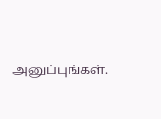அனுப்புங்கள்.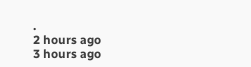.
2 hours ago
3 hours ago